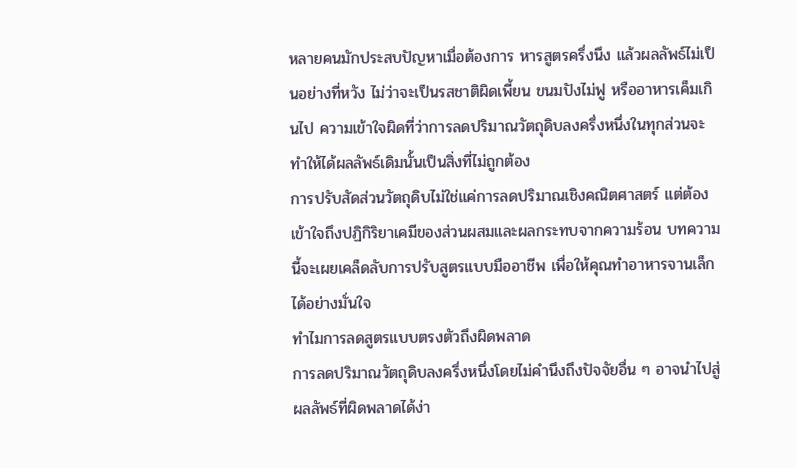หลายคนมักประสบปัญหาเมื่อต้องการ หารสูตรครึ่งนึง แล้วผลลัพธ์ไม่เป็นอย่างที่หวัง ไม่ว่าจะเป็นรสชาติผิดเพี้ยน ขนมปังไม่ฟู หรืออาหารเค็มเกินไป ความเข้าใจผิดที่ว่าการลดปริมาณวัตถุดิบลงครึ่งหนึ่งในทุกส่วนจะทำให้ได้ผลลัพธ์เดิมนั้นเป็นสิ่งที่ไม่ถูกต้อง
การปรับสัดส่วนวัตถุดิบไม่ใช่แค่การลดปริมาณเชิงคณิตศาสตร์ แต่ต้องเข้าใจถึงปฏิกิริยาเคมีของส่วนผสมและผลกระทบจากความร้อน บทความนี้จะเผยเคล็ดลับการปรับสูตรแบบมืออาชีพ เพื่อให้คุณทำอาหารจานเล็กได้อย่างมั่นใจ
ทำไมการลดสูตรแบบตรงตัวถึงผิดพลาด
การลดปริมาณวัตถุดิบลงครึ่งหนึ่งโดยไม่คำนึงถึงปัจจัยอื่น ๆ อาจนำไปสู่ผลลัพธ์ที่ผิดพลาดได้ง่า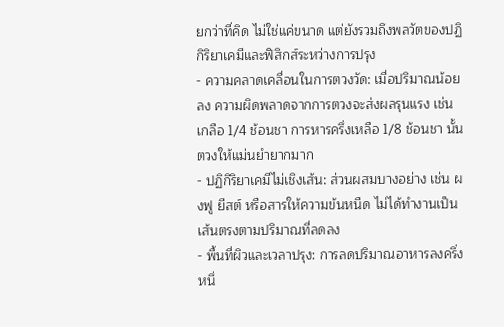ยกว่าที่คิด ไม่ใช่แค่ขนาด แต่ยังรวมถึงพลวัตของปฏิกิริยาเคมีและฟิสิกส์ระหว่างการปรุง
- ความคลาดเคลื่อนในการตวงวัด: เมื่อปริมาณน้อยลง ความผิดพลาดจากการตวงจะส่งผลรุนแรง เช่น เกลือ 1/4 ช้อนชา การหารครึ่งเหลือ 1/8 ช้อนชา นั้นตวงให้แม่นยำยากมาก
- ปฏิกิริยาเคมีไม่เชิงเส้น: ส่วนผสมบางอย่าง เช่น ผงฟู ยีสต์ หรือสารให้ความข้นหนืด ไม่ได้ทำงานเป็นเส้นตรงตามปริมาณที่ลดลง
- พื้นที่ผิวและเวลาปรุง: การลดปริมาณอาหารลงครึ่งหนึ่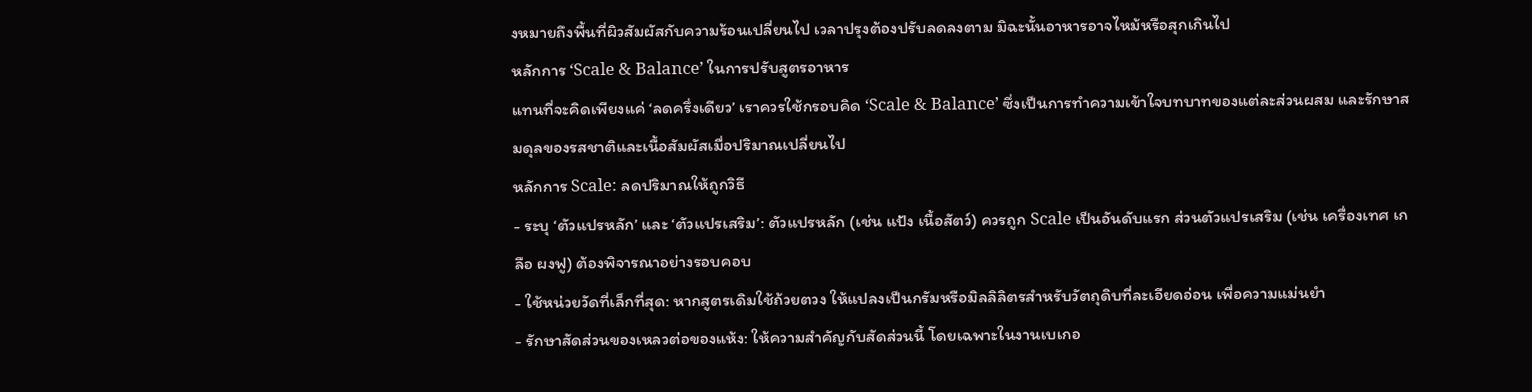งหมายถึงพื้นที่ผิวสัมผัสกับความร้อนเปลี่ยนไป เวลาปรุงต้องปรับลดลงตาม มิฉะนั้นอาหารอาจไหม้หรือสุกเกินไป
หลักการ ‘Scale & Balance’ ในการปรับสูตรอาหาร
แทนที่จะคิดเพียงแค่ ‘ลดครึ่งเดียว’ เราควรใช้กรอบคิด ‘Scale & Balance’ ซึ่งเป็นการทำความเข้าใจบทบาทของแต่ละส่วนผสม และรักษาสมดุลของรสชาติและเนื้อสัมผัสเมื่อปริมาณเปลี่ยนไป
หลักการ Scale: ลดปริมาณให้ถูกวิธี
- ระบุ ‘ตัวแปรหลัก’ และ ‘ตัวแปรเสริม’: ตัวแปรหลัก (เช่น แป้ง เนื้อสัตว์) ควรถูก Scale เป็นอันดับแรก ส่วนตัวแปรเสริม (เช่น เครื่องเทศ เกลือ ผงฟู) ต้องพิจารณาอย่างรอบคอบ
- ใช้หน่วยวัดที่เล็กที่สุด: หากสูตรเดิมใช้ถ้วยตวง ให้แปลงเป็นกรัมหรือมิลลิลิตรสำหรับวัตถุดิบที่ละเอียดอ่อน เพื่อความแม่นยำ
- รักษาสัดส่วนของเหลวต่อของแห้ง: ให้ความสำคัญกับสัดส่วนนี้ โดยเฉพาะในงานเบเกอ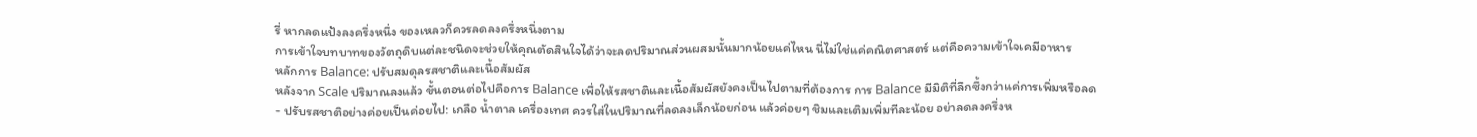รี่ หากลดแป้งลงครึ่งหนึ่ง ของเหลวก็ควรลดลงครึ่งหนึ่งตาม
การเข้าใจบทบาทของวัตถุดิบแต่ละชนิดจะช่วยให้คุณตัดสินใจได้ว่าจะลดปริมาณส่วนผสมนั้นมากน้อยแค่ไหน นี่ไม่ใช่แค่คณิตศาสตร์ แต่คือความเข้าใจเคมีอาหาร
หลักการ Balance: ปรับสมดุลรสชาติและเนื้อสัมผัส
หลังจาก Scale ปริมาณลงแล้ว ขั้นตอนต่อไปคือการ Balance เพื่อให้รสชาติและเนื้อสัมผัสยังคงเป็นไปตามที่ต้องการ การ Balance มีมิติที่ลึกซึ้งกว่าแค่การเพิ่มหรือลด
- ปรับรสชาติอย่างค่อยเป็นค่อยไป: เกลือ น้ำตาล เครื่องเทศ ควรใส่ในปริมาณที่ลดลงเล็กน้อยก่อน แล้วค่อยๆ ชิมและเติมเพิ่มทีละน้อย อย่าลดลงครึ่งห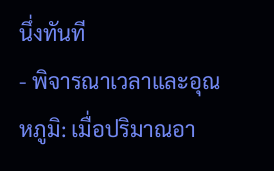นึ่งทันที
- พิจารณาเวลาและอุณหภูมิ: เมื่อปริมาณอา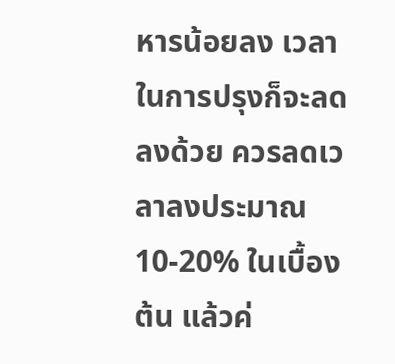หารน้อยลง เวลาในการปรุงก็จะลดลงด้วย ควรลดเวลาลงประมาณ 10-20% ในเบื้องต้น แล้วค่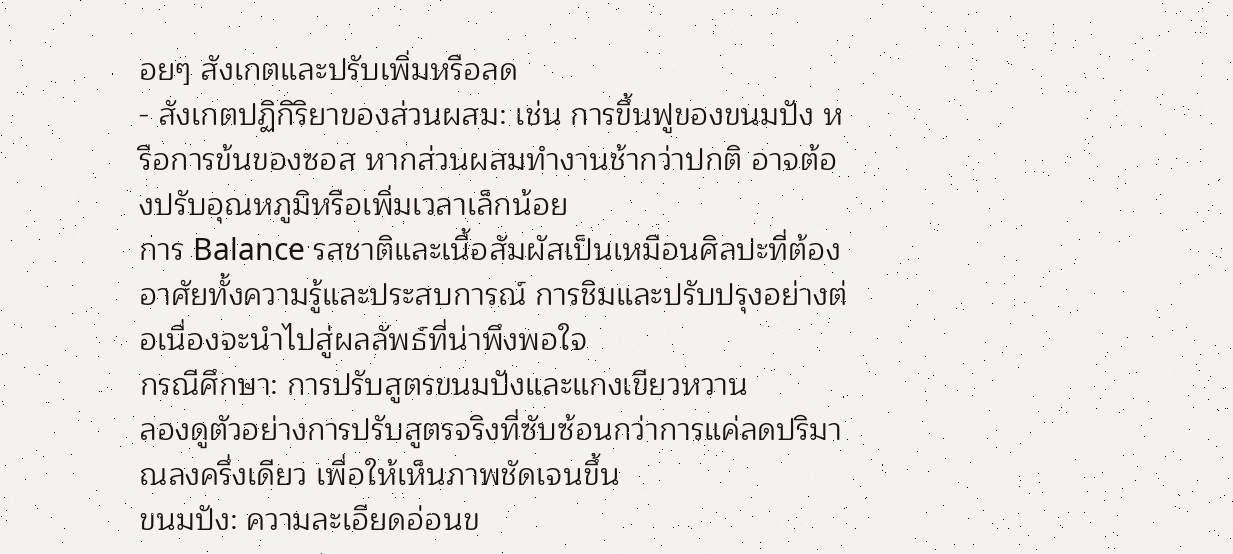อยๆ สังเกตและปรับเพิ่มหรือลด
- สังเกตปฏิกิริยาของส่วนผสม: เช่น การขึ้นฟูของขนมปัง หรือการข้นของซอส หากส่วนผสมทำงานช้ากว่าปกติ อาจต้องปรับอุณหภูมิหรือเพิ่มเวลาเล็กน้อย
การ Balance รสชาติและเนื้อสัมผัสเป็นเหมือนศิลปะที่ต้องอาศัยทั้งความรู้และประสบการณ์ การชิมและปรับปรุงอย่างต่อเนื่องจะนำไปสู่ผลลัพธ์ที่น่าพึงพอใจ
กรณีศึกษา: การปรับสูตรขนมปังและแกงเขียวหวาน
ลองดูตัวอย่างการปรับสูตรจริงที่ซับซ้อนกว่าการแค่ลดปริมาณลงครึ่งเดียว เพื่อให้เห็นภาพชัดเจนขึ้น
ขนมปัง: ความละเอียดอ่อนข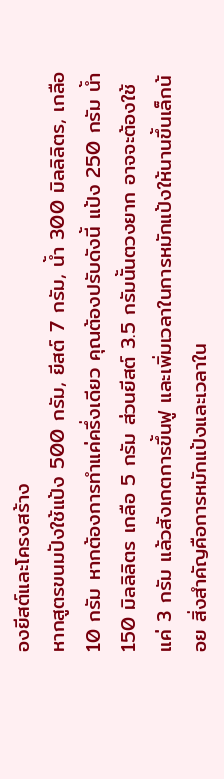องยีสต์และโครงสร้าง
หากสูตรขนมปังใช้แป้ง 500 กรัม, ยีสต์ 7 กรัม, น้ำ 300 มิลลิลิตร, เกลือ 10 กรัม หากต้องการทำแค่ครึ่งเดียว คุณต้องปรับดังนี้ แป้ง 250 กรัม น้ำ 150 มิลลิลิตร เกลือ 5 กรัม ส่วนยีสต์ 3.5 กรัมนั้นตวงยาก อาจจะต้องใช้แค่ 3 กรัม แล้วสังเกตการขึ้นฟู และเพิ่มเวลาในการหมักแป้งให้นานขึ้นเล็กน้อย สิ่งสำคัญคือการหมักแป้งและเวลาใน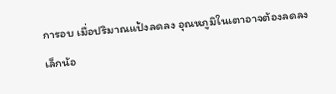การอบ เมื่อปริมาณแป้งลดลง อุณหภูมิในเตาอาจต้องลดลงเล็กน้อ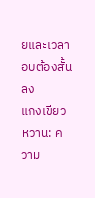ยและเวลาอบต้องสั้นลง
แกงเขียวหวาน: ความ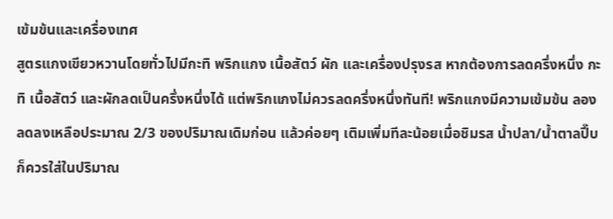เข้มข้นและเครื่องเทศ
สูตรแกงเขียวหวานโดยทั่วไปมีกะทิ พริกแกง เนื้อสัตว์ ผัก และเครื่องปรุงรส หากต้องการลดครึ่งหนึ่ง กะทิ เนื้อสัตว์ และผักลดเป็นครึ่งหนึ่งได้ แต่พริกแกงไม่ควรลดครึ่งหนึ่งทันที! พริกแกงมีความเข้มข้น ลองลดลงเหลือประมาณ 2/3 ของปริมาณเดิมก่อน แล้วค่อยๆ เติมเพิ่มทีละน้อยเมื่อชิมรส น้ำปลา/น้ำตาลปี๊บ ก็ควรใส่ในปริมาณ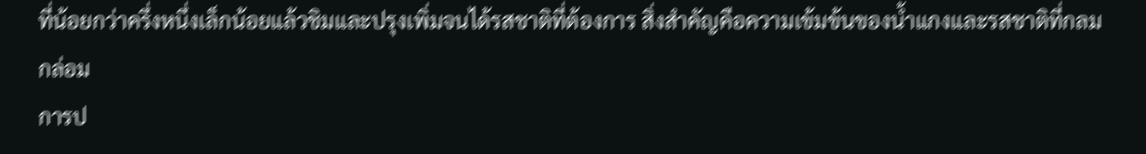ที่น้อยกว่าครึ่งหนึ่งเล็กน้อยแล้วชิมและปรุงเพิ่มจนได้รสชาติที่ต้องการ สิ่งสำคัญคือความเข้มข้นของน้ำแกงและรสชาติที่กลมกล่อม
การป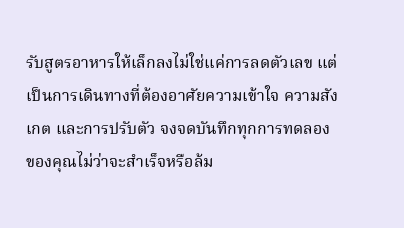รับสูตรอาหารให้เล็กลงไม่ใช่แค่การลดตัวเลข แต่เป็นการเดินทางที่ต้องอาศัยความเข้าใจ ความสังเกต และการปรับตัว จงจดบันทึกทุกการทดลองของคุณไม่ว่าจะสำเร็จหรือล้ม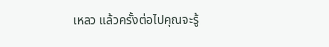เหลว แล้วครั้งต่อไปคุณจะรู้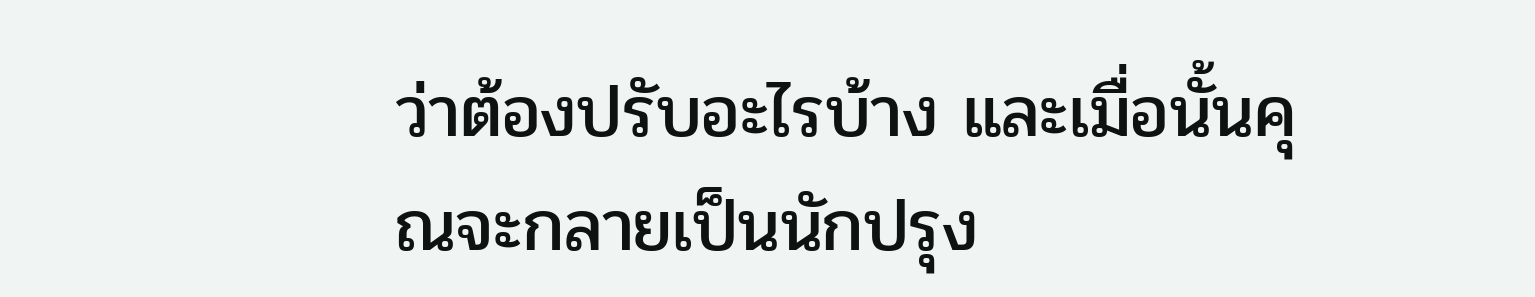ว่าต้องปรับอะไรบ้าง และเมื่อนั้นคุณจะกลายเป็นนักปรุง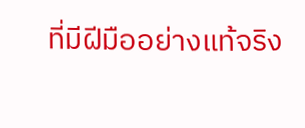ที่มีฝีมืออย่างแท้จริง